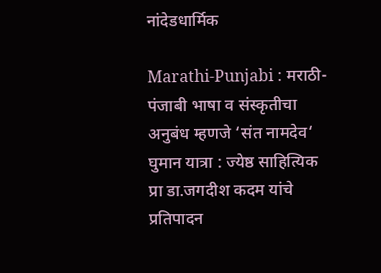नांदेडधार्मिक

Marathi-Punjabi : मराठी-पंजाबी भाषा व संस्कृतीचा अनुबंध म्हणजे ‘संत नामदेव‘ घुमान यात्रा : ज्येष्ठ साहित्यिक प्रा डा.जगदीश कदम यांचे प्रतिपादन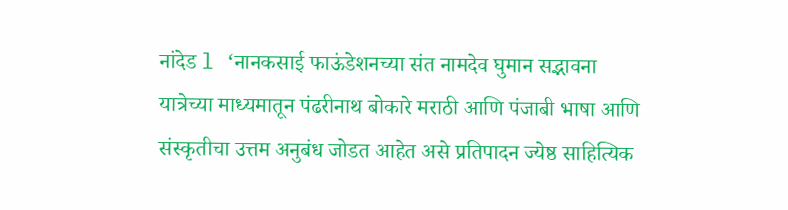नांदेड l ‘नानकसाई फाऊंडेशनच्या संत नामदेव घुमान सद्भावना यात्रेच्या माध्यमातून पंढरीनाथ बोकारे मराठी आणि पंजाबी भाषा आणि संस्कृतीचा उत्तम अनुबंध जोडत आहेत असे प्रतिपादन ज्येष्ठ साहित्यिक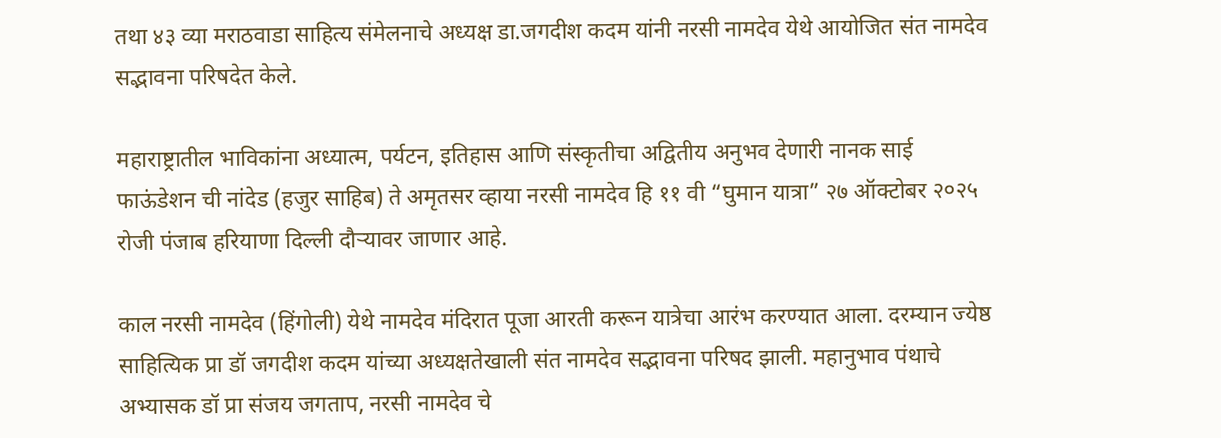तथा ४३ व्या मराठवाडा साहित्य संमेलनाचे अध्यक्ष डा.जगदीश कदम यांनी नरसी नामदेव येथे आयोजित संत नामदेव सद्भावना परिषदेत केले.

महाराष्ट्रातील भाविकांना अध्यात्म, पर्यटन, इतिहास आणि संस्कृतीचा अद्वितीय अनुभव देणारी नानक साई फाऊंडेशन ची नांदेड (हजुर साहिब) ते अमृतसर व्हाया नरसी नामदेव हि ११ वी “घुमान यात्रा” २७ ऑक्टोबर २०२५ रोजी पंजाब हरियाणा दिल्ली दौऱ्यावर जाणार आहे.

काल नरसी नामदेव (हिंगोली) येथे नामदेव मंदिरात पूजा आरती करून यात्रेचा आरंभ करण्यात आला. दरम्यान ज्येष्ठ साहित्यिक प्रा डॉ जगदीश कदम यांच्या अध्यक्षतेखाली संत नामदेव सद्भावना परिषद झाली. महानुभाव पंथाचे अभ्यासक डॉ प्रा संजय जगताप, नरसी नामदेव चे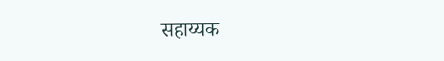सहाय्यक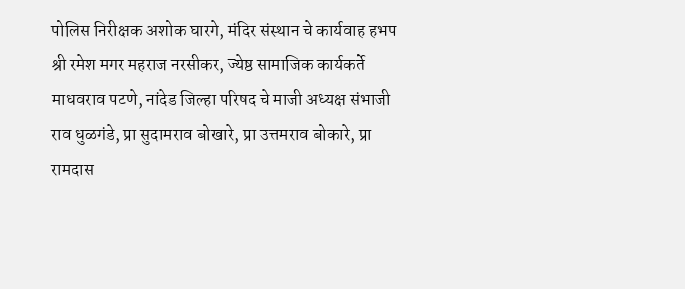पोलिस निरीक्षक अशोक घारगे, मंदिर संस्थान चे कार्यवाह हभप श्री रमेश मगर महराज नरसीकर, ज्येष्ठ सामाजिक कार्यकर्ते माधवराव पटणे, नांदेड जिल्हा परिषद चे माजी अध्यक्ष संभाजी राव धुळगंडे, प्रा सुदामराव बोखारे, प्रा उत्तमराव बोकारे, प्रा रामदास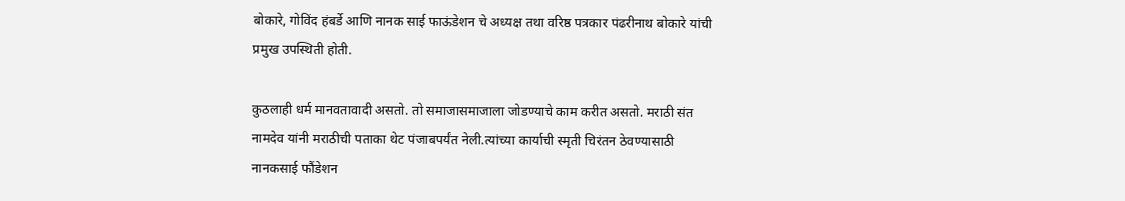बोकारे, गोविंद हंबर्डे आणि नानक साई फाऊंडेशन चे अध्यक्ष तथा वरिष्ठ पत्रकार पंढरीनाथ बोकारे यांची प्रमुख उपस्थिती होती.

कुठलाही धर्म मानवतावादी असतो. तो समाजासमाजाला जोडण्याचे काम करीत असतो. मराठी संत नामदेव यांनी मराठीची पताका थेट पंजाबपर्यंत नेली.त्यांच्या कार्याची स्मृती चिरंतन ठेवण्यासाठी नानकसाई फौंडेशन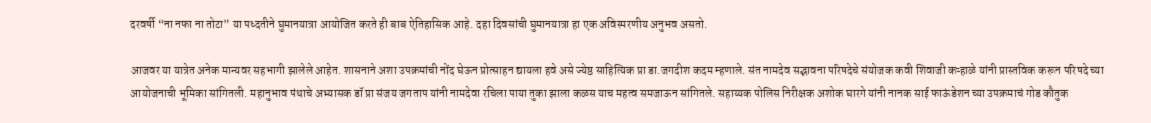दरवर्षी “ना नफा ना तोटा” या पध्दतीने घुमानयात्रा आयोजित करते ही बाब ऐतिहासिक आहे. दहा दिवसांची घुमानयात्रा हा एक अविस्मरणीय अनुभव असतो.

आजवर या यात्रेत अनेक मान्यवर सहभागी झालेले आहेत. शासनाने अशा उपक्रमांची नोंद घेऊन प्रोत्साहन द्यायला हवे असे ज्येष्ठ साहित्यिक प्रा डा.जगदीश कदम म्हणाले. संत नामदेव सद्भावना परिषदेचे संयोजक कवी शिवाजी कऱ्हाळे यांनी प्रास्तविक करून परिषदे च्या आयोजनाची भूमिका सांगितली. महानुभाव पंथाचे अभ्यासक डॉ प्रा संजय जगताप यांनी नामदेवा रचिला पाया तुका झाला कळस याच महत्व समजाऊन सांगितले. सहाय्यक पोलिस निरीक्षक अशोक घारगे यांनी नानक साई फाऊंडेशन च्या उपक्रमाचं गोड कौतुक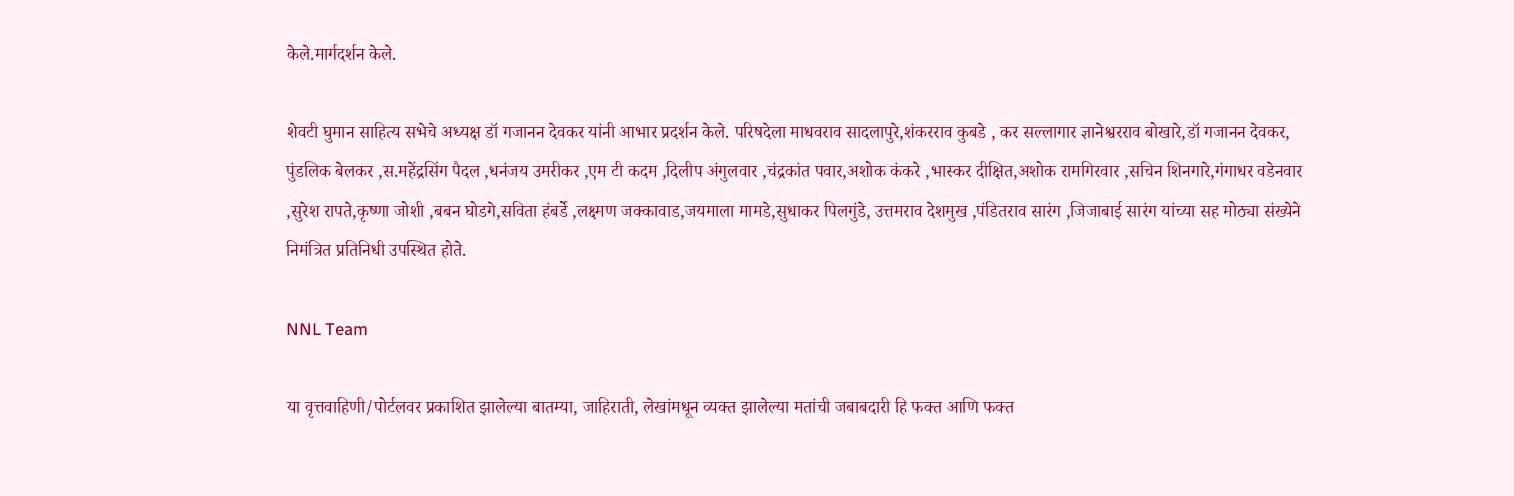केले.मार्गदर्शन केले.

शेवटी घुमान साहित्य सभेचे अध्यक्ष डॉ गजानन देवकर यांनी आभार प्रदर्शन केले. परिषदेला माधवराव सादलापुरे,शंकरराव कुबडे , कर सल्लागार ज्ञानेश्वरराव बोखारे,डॉ गजानन देवकर, पुंडलिक बेलकर ,स.महेंद्रसिंग पैदल ,धनंजय उमरीकर ,एम टी कदम ,दिलीप अंगुलवार ,चंद्रकांत पवार,अशोक कंकरे ,भास्कर दीक्षित,अशोक रामगिरवार ,सचिन शिनगारे,गंगाधर वडेनवार ,सुरेश रापते,कृष्णा जोशी ,बबन घोडगे,सविता हंबर्डे ,लक्ष्मण जक्कावाड,जयमाला मामडे,सुधाकर पिलगुंडे, उत्तमराव देशमुख ,पंडितराव सारंग ,जिजाबाई सारंग यांच्या सह मोठ्या संख्येने निमंत्रित प्रतिनिधी उपस्थित होते.

NNL Team

या वृत्तवाहिणी/पोर्टलवर प्रकाशित झालेल्या बातम्या, जाहिराती, लेखांमधून व्यक्त झालेल्या मतांची जबाबदारी हि फक्त आणि फक्त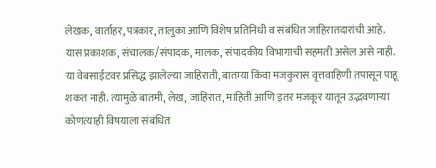लेखक, वार्ताहर, पत्रकार, तालुका आणि विशेष प्रतिनिधी व संबंधित जाहिरातदारांची आहे. यास प्रकाशक, संचालक/संपादक, मालक, संपादकीय विभागाची सहमती असेल असे नाही. या वेबसाईटवर प्रसिद्ध झालेल्या जाहिराती, बातम्या किंवा मजकुरास वृत्तवाहिणी तपासून पाहू शकत नाही. त्यामुळे बातमी, लेख, जाहिरात, माहिती आणि इतर मजकूर यातून उद्भवणाऱ्या कोणत्याही विषयाला संबंधित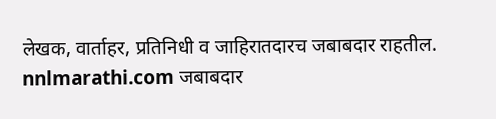लेखक, वार्ताहर, प्रतिनिधी व जाहिरातदारच जबाबदार राहतील. nnlmarathi.com जबाबदार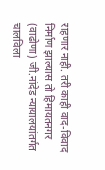राहणार नाही. तरी काही वाद-विवाद निर्माण झाल्यास तो हिमायतनगर (वाढोणा) जी.नांदेड न्यायालयांतर्गत चालविला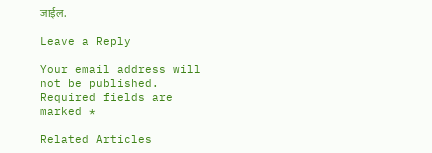जाईल.

Leave a Reply

Your email address will not be published. Required fields are marked *

Related Articles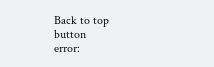Back to top button
error: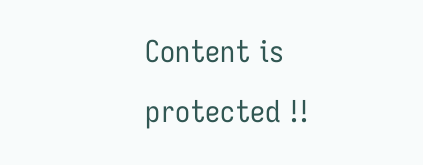Content is protected !!